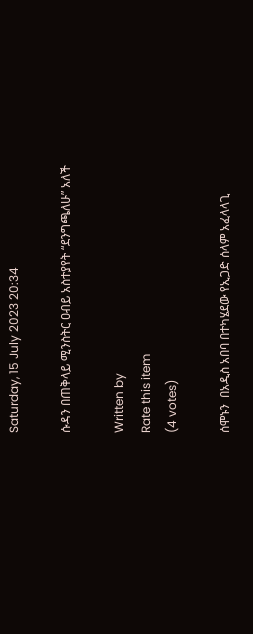Saturday, 15 July 2023 20:34

ሱዳን በጠቅላይ ሚንስትር ዐብይ አስተያየት “ደንግጫለሁ” አለች

Written by
Rate this item
(4 votes)

ሰሞኑን  በአዲስ አበባ በተካሄደው የኢጋድ ሰላም አፈላላጊ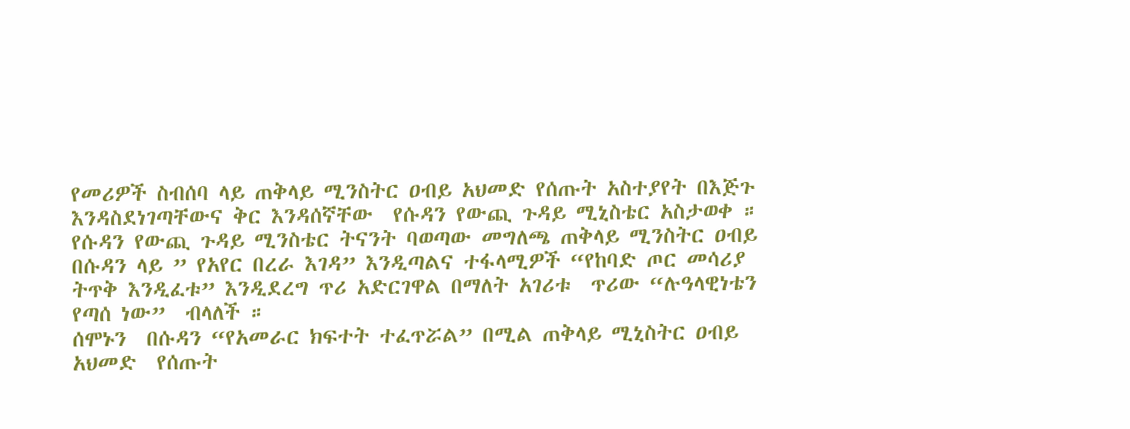የመሪዎች ስብሰባ ላይ ጠቅላይ ሚንስትር ዐብይ አህመድ የሰጡት አስተያየት በእጅጉ እንዳስደነገጣቸውና ቅር እንዳሰኛቸው  የሱዳን የውጪ ጉዳይ ሚኒስቴር አስታወቀ ።
የሱዳን የውጪ ጉዳይ ሚንስቴር ትናንት ባወጣው መግለጫ ጠቅላይ ሚንስትር ዐብይ በሱዳን ላይ ” የአየር በረራ እገዳ” እንዲጣልና ተፋላሚዎች “የከባድ ጦር መሳሪያ ትጥቅ እንዲፈቱ” እንዲደረግ ጥሪ አድርገዋል በማለት አገሪቱ  ጥሪው “ሉዓላዊነቴን የጣሰ ነው”  ብላለች ።
ሰሞኑን  በሱዳን “የአመራር ክፍተት ተፈጥሯል” በሚል ጠቅላይ ሚኒስትር ዐብይ አህመድ  የሰጡት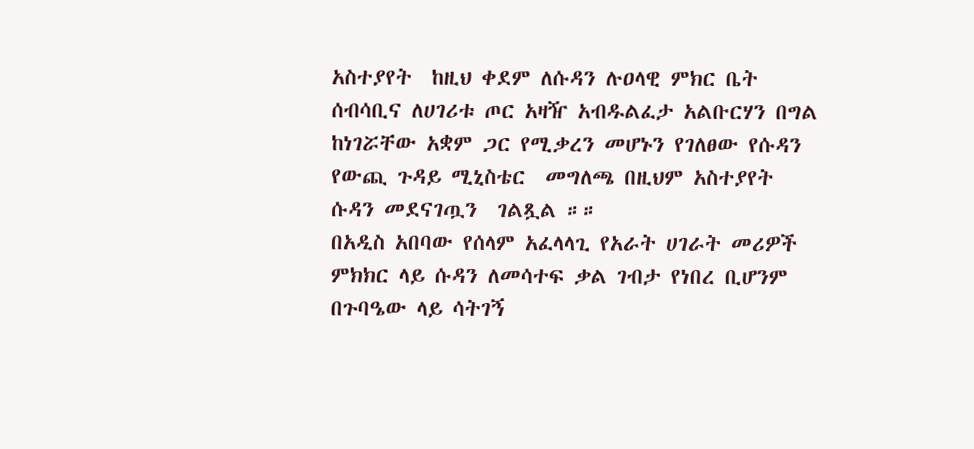አስተያየት  ከዚህ ቀደም ለሱዳን ሉዐላዊ ምክር ቤት ሰብሳቢና ለሀገሪቱ ጦር አዛዥ አብዱልፈታ አልቡርሃን በግል ከነገሯቸው አቋም ጋር የሚቃረን መሆኑን የገለፀው የሱዳን የውጪ ጉዳይ ሚኒስቴር  መግለጫ በዚህም አስተያየት ሱዳን መደናገጧን  ገልጿል ።።
በአዲስ አበባው የሰላም አፈላላጊ የአራት ሀገራት መሪዎች ምክክር ላይ ሱዳን ለመሳተፍ ቃል ገብታ የነበረ ቢሆንም በጉባዔው ላይ ሳትገኝ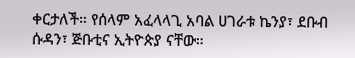ቀርታለች። የሰላም አፈላላጊ አባል ሀገራቱ ኬንያ፣ ደቡብ ሱዳን፣ ጅቡቲና ኢትዮጵያ ናቸው።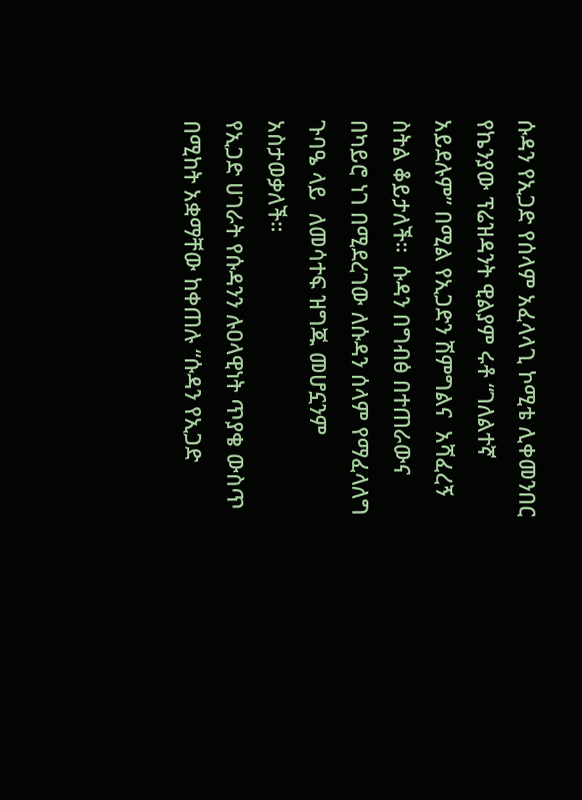ሱዳን የኢጋድ የሰላም አፈላላጊ ኮሚቴ ሊቀመንበር የኬንያው ፕሬዝዳንት ዊልያም ሩቶ “ገለልተኛ አይደሉም” በሚል የኢጋድን ሽምግልና  አሻፈረኝ ስትል ቆይታለች።  ሱዳን በግብፅ በተጠራውና በካይሮ ነገ በሚደረገው ለሱዳን ሰላም የማፈላለግ ጉባዔ ላይ  ለመሳተፍ ዝግጁ መሆኗንም አስታወቃለች።
የኢጋድ ሀገራት የሱዳንን ሉዐላዊነት ጥያቄ ውስጥ በሚከት አቋማቸው ከቀጠሉ “ሱዳን የኢጋድ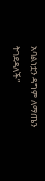አባልነቷን ዳግም ለማጤን ትገደዳለች”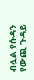ብሏል የሱዳን የውጪ ጉዳይ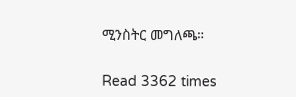ሚንስትር መግለጫ።


Read 3362 times